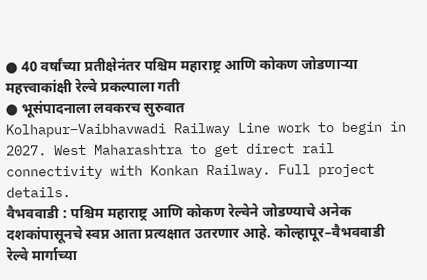● 40 वर्षांच्या प्रतीक्षेनंतर पश्चिम महाराष्ट्र आणि कोकण जोडणाऱ्या महत्त्वाकांक्षी रेल्वे प्रकल्पाला गती
● भूसंपादनाला लवकरच सुरुवात
Kolhapur–Vaibhavwadi Railway Line work to begin in 2027. West Maharashtra to get direct rail connectivity with Konkan Railway. Full project details.
वैभववाडी : पश्चिम महाराष्ट्र आणि कोकण रेल्वेने जोडण्याचे अनेक दशकांपासूनचे स्वप्न आता प्रत्यक्षात उतरणार आहे. कोल्हापूर–वैभववाडी रेल्वे मार्गाच्या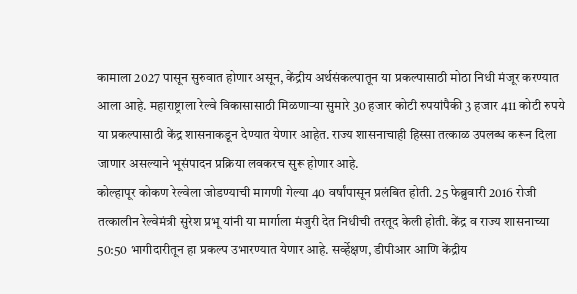कामाला 2027 पासून सुरुवात होणार असून, केंद्रीय अर्थसंकल्पातून या प्रकल्पासाठी मोठा निधी मंजूर करण्यात आला आहे. महाराष्ट्राला रेल्वे विकासासाठी मिळणाऱ्या सुमारे 30 हजार कोटी रुपयांपैकी 3 हजार 411 कोटी रुपये या प्रकल्पासाठी केंद्र शासनाकडून देण्यात येणार आहेत. राज्य शासनाचाही हिस्सा तत्काळ उपलब्ध करून दिला जाणार असल्याने भूसंपादन प्रक्रिया लवकरच सुरू होणार आहे.
कोल्हापूर कोकण रेल्वेला जोडण्याची मागणी गेल्या 40 वर्षांपासून प्रलंबित होती. 25 फेब्रुवारी 2016 रोजी तत्कालीन रेल्वेमंत्री सुरेश प्रभू यांनी या मार्गाला मंजुरी देत निधीची तरतूद केली होती. केंद्र व राज्य शासनाच्या 50:50 भागीदारीतून हा प्रकल्प उभारण्यात येणार आहे. सर्व्हेक्षण, डीपीआर आणि केंद्रीय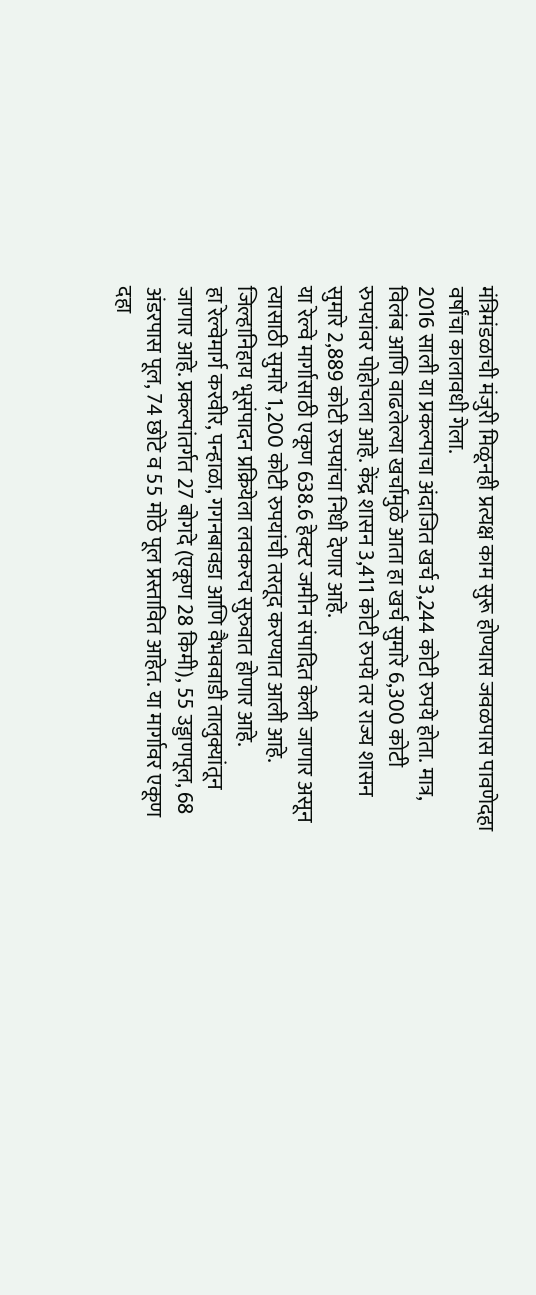मंत्रिमंडळाची मंजुरी मिळूनही प्रत्यक्ष काम सुरू होण्यास जवळपास पावणेदहा वर्षांचा कालावधी गेला.
2016 साली या प्रकल्पाचा अंदाजित खर्च 3,244 कोटी रुपये होता. मात्र, विलंब आणि वाढलेल्या खर्चामुळे आता हा खर्च सुमारे 6,300 कोटी रुपयांवर पोहोचला आहे. केंद्र शासन 3,411 कोटी रुपये तर राज्य शासन सुमारे 2,889 कोटी रुपयांचा निधी देणार आहे.
या रेल्वे मार्गासाठी एकूण 638.6 हेक्टर जमीन संपादित केली जाणार असून त्यासाठी सुमारे 1,200 कोटी रुपयांची तरतूद करण्यात आली आहे. जिल्हानिहाय भूसंपादन प्रक्रियेला लवकरच सुरुवात होणार आहे.
हा रेल्वेमार्ग करवीर, पन्हाळा, गगनबावडा आणि वैभववाडी तालुक्यांतून जाणार आहे. प्रकल्पांतर्गत 27 बोगदे (एकूण 28 किमी), 55 उड्डाणपूल, 68 अंडरपास पूल, 74 छोटे व 55 मोठे पूल प्रस्तावित आहेत. या मार्गावर एकूण दहा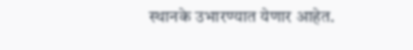स्थानके उभारण्यात येणार आहेत.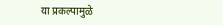या प्रकल्पामुळे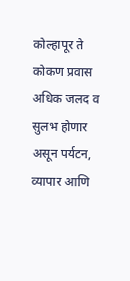कोल्हापूर ते कोकण प्रवास अधिक जलद व सुलभ होणार असून पर्यटन, व्यापार आणि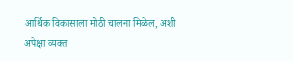आर्थिक विकासाला मोठी चालना मिळेल, अशी अपेक्षा व्यक्त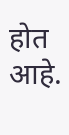होत आहे.